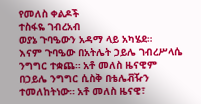የመለስ ቀልዶች
ተስፋዬ ገብረአብ
ወያኔ ጉባዔውን አዳማ ላይ አካሄደ።
እናም ጉባዔው በአትሌት ኃይሌ ገብረሥላሴ ንግግር ተቋጨ። አቶ መለስ ዜናዊም በኃይሌ ንግግር ሲስቅ በቴሌቭዥን ተመለከትነው። አቶ መለስ ዜናዊ፣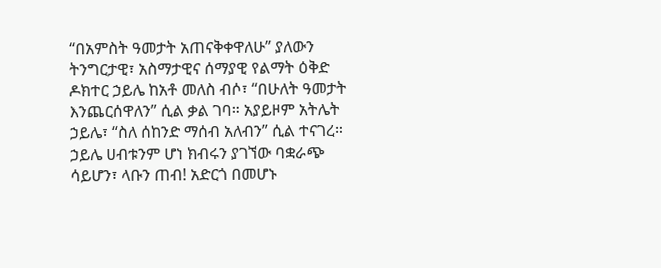“በአምስት ዓመታት አጠናቅቀዋለሁ” ያለውን ትንግርታዊ፣ አስማታዊና ሰማያዊ የልማት ዕቅድ ዶክተር ኃይሌ ከአቶ መለስ ብሶ፣ “በሁለት ዓመታት እንጨርሰዋለን” ሲል ቃል ገባ። አያይዞም አትሌት ኃይሌ፣ “ስለ ሰከንድ ማሰብ አለብን” ሲል ተናገረ።
ኃይሌ ሀብቱንም ሆነ ክብሩን ያገኘው ባቋራጭ ሳይሆን፣ ላቡን ጠብ! አድርጎ በመሆኑ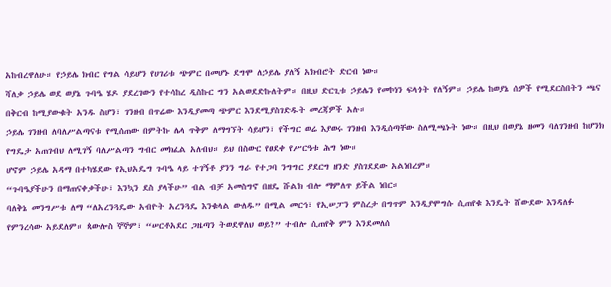አከብረዋለሁ። የኃይሌ ክብር የግል ሳይሆን የሀገሪቱ ጭምር በመሆኑ ደግሞ ለኃይሌ ያለኝ አክብሮት ድርብ ነው።
ሻለቃ ኃይሌ ወደ ወያኔ ጉባዔ ሄዶ ያደረገውን የተሳከረ ዲስኩር ግን አልወደድኩለትም። በዚህ ድርጊቱ ኃይሌን የመኮነን ፍላጎት የለኝም። ኃይሌ ከወያኔ ሰዎች የሚደርስበትን ጫና በቅርብ ከሚያውቁት አንዱ ስሆን፣ ገንዘብ በጥሬው እንዲያመጣ ጭምር እንደሚያስገድዱት መረጃዎች አሉ።
ኃይሌ ገንዘብ ለባለሥልጣናቱ የሚሰጠው በምትኩ ሌላ ጥቅም ለማግኘት ሳይሆን፣ የችግር ወሬ እያወሩ ገንዘብ እንዲሰጣቸው ስለሚጫኑት ነው። በዚህ በወያኔ ዘመን ባለገንዘብ ከሆንክ የግዴታ አጠገብህ ለሚገኝ ባለሥልጣን ግብር መክፈል አለብህ። ይህ በስውር የፀደቀ የሥርዓቱ ሕግ ነው።
ሆኖም ኃይሌ አዳማ በተካሄደው የኢህአዴግ ጉባዔ ላይ ተገኝቶ ያንን ግራ የተጋባ ንግግር ያደርግ ዘንድ ያስገደደው አልነበረም።
“ጉባዔያችሁን በማጠናቀቃችሁ፣ እንኳን ደስ ያላችሁ” ብል ብቻ አመስግኖ በዘዴ ሹልክ ብሎ ማምለጥ ይችል ነበር።
ባለቅኔ መንግሥቱ ለማ “ለአረንጓዴው አብዮት አረንጓዴ እንቁላል ውለዱ” በሚል መርኅ፣ የኢሠፓን ምስረታ በግጥም እንዲያሞግሱ ሲጠየቁ እንዴት ሸውደው እንዳለፉ የምንረሳው አይደለም። ጳውሎስ ኞኞም፣ “ሠርቶአደር ጋዜጣን ትወደዋለህ ወይ?” ተብሎ ሲጠየቅ ምን እንደመለሰ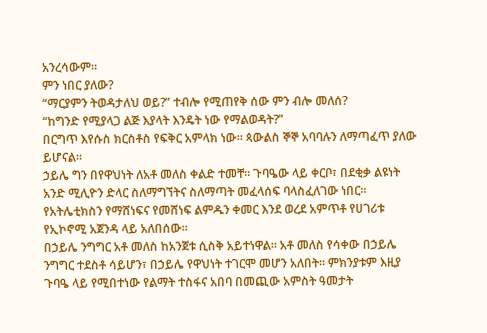አንረሳውም።
ምን ነበር ያለው?
“ማርያምን ትወዳታለህ ወይ?” ተብሎ የሚጠየቅ ሰው ምን ብሎ መለሰ?
“ከግንድ የሚያላጋ ልጅ እያላት እንዴት ነው የማልወዳት?”
በርግጥ እየሱስ ክርስቶስ የፍቅር አምላክ ነው። ጳውልስ ኞኞ አባባሉን ለማጣፈጥ ያለው ይሆናል።
ኃይሌ ግን በየዋህነት ለአቶ መለስ ቀልድ ተመቸ። ጉባዔው ላይ ቀርቦ፣ በደቂቃ ልዩነት አንድ ሚሊዮን ድላር ስለማግኘትና ስለማጣት መፈላሰፍ ባላስፈለገው ነበር። የአትሌቲክስን የማሸነፍና የመሸነፍ ልምዱን ቀመር እንደ ወረደ አምጥቶ የሀገሪቱ የኢኮኖሚ አጀንዳ ላይ አለበሰው።
በኃይሌ ንግግር አቶ መለስ ከአንጀቱ ሲስቅ አይተነዋል። አቶ መለስ የሳቀው በኃይሌ ንግግር ተደስቶ ሳይሆን፣ በኃይሌ የዋህነት ተገርሞ መሆን አለበት። ምክንያቱም እዚያ ጉባዔ ላይ የሚበተነው የልማት ተስፋና አበባ በመጪው አምስት ዓመታት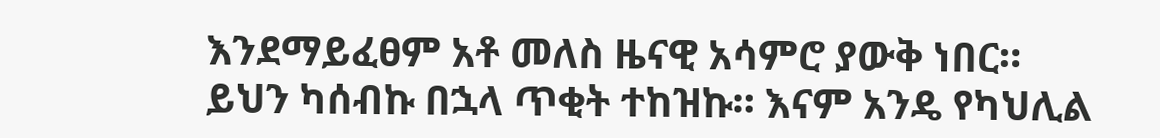እንደማይፈፀም አቶ መለስ ዜናዊ አሳምሮ ያውቅ ነበር።
ይህን ካሰብኩ በኋላ ጥቂት ተከዝኩ። እናም አንዴ የካህሊል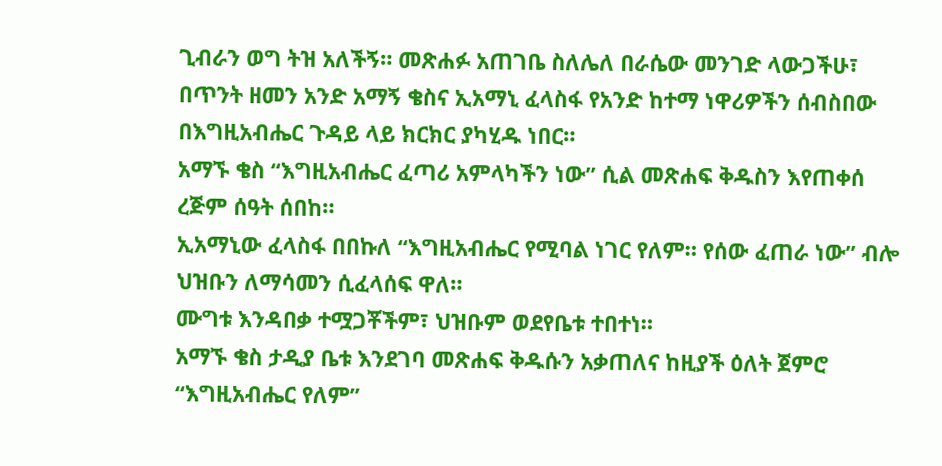ጊብራን ወግ ትዝ አለችኝ። መጽሐፉ አጠገቤ ስለሌለ በራሴው መንገድ ላውጋችሁ፣
በጥንት ዘመን አንድ አማኝ ቄስና ኢአማኒ ፈላስፋ የአንድ ከተማ ነዋሪዎችን ሰብስበው በእግዚአብሔር ጉዳይ ላይ ክርክር ያካሂዱ ነበር።
አማኙ ቄስ “እግዚአብሔር ፈጣሪ አምላካችን ነው” ሲል መጽሐፍ ቅዱስን እየጠቀሰ ረጅም ሰዓት ሰበከ።
ኢአማኒው ፈላስፋ በበኩለ “እግዚአብሔር የሚባል ነገር የለም። የሰው ፈጠራ ነው” ብሎ ህዝቡን ለማሳመን ሲፈላሰፍ ዋለ።
ሙግቱ እንዳበቃ ተሟጋቾችም፣ ህዝቡም ወደየቤቱ ተበተነ።
አማኙ ቄስ ታዲያ ቤቱ እንደገባ መጽሐፍ ቅዱሱን አቃጠለና ከዚያች ዕለት ጀምሮ “እግዚአብሔር የለም”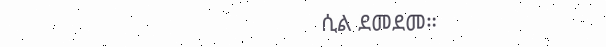ሲል ደመደመ።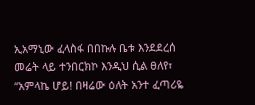ኢአማኒው ፈላስፋ በበኩሉ ቤቱ እንደደረሰ መሬት ላይ ተንበርክኮ እንዲህ ሲል ፀለየ፣
“አምላኬ ሆይ! በዛሬው ዕለት አንተ ፈጣሪዬ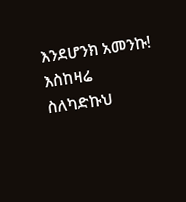እንደሆንክ አመንኩ! እስከዛሬ ስለካድኩህ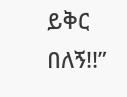ይቅር በለኝ!!”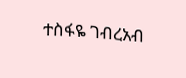ተስፋዬ ገብረአብ